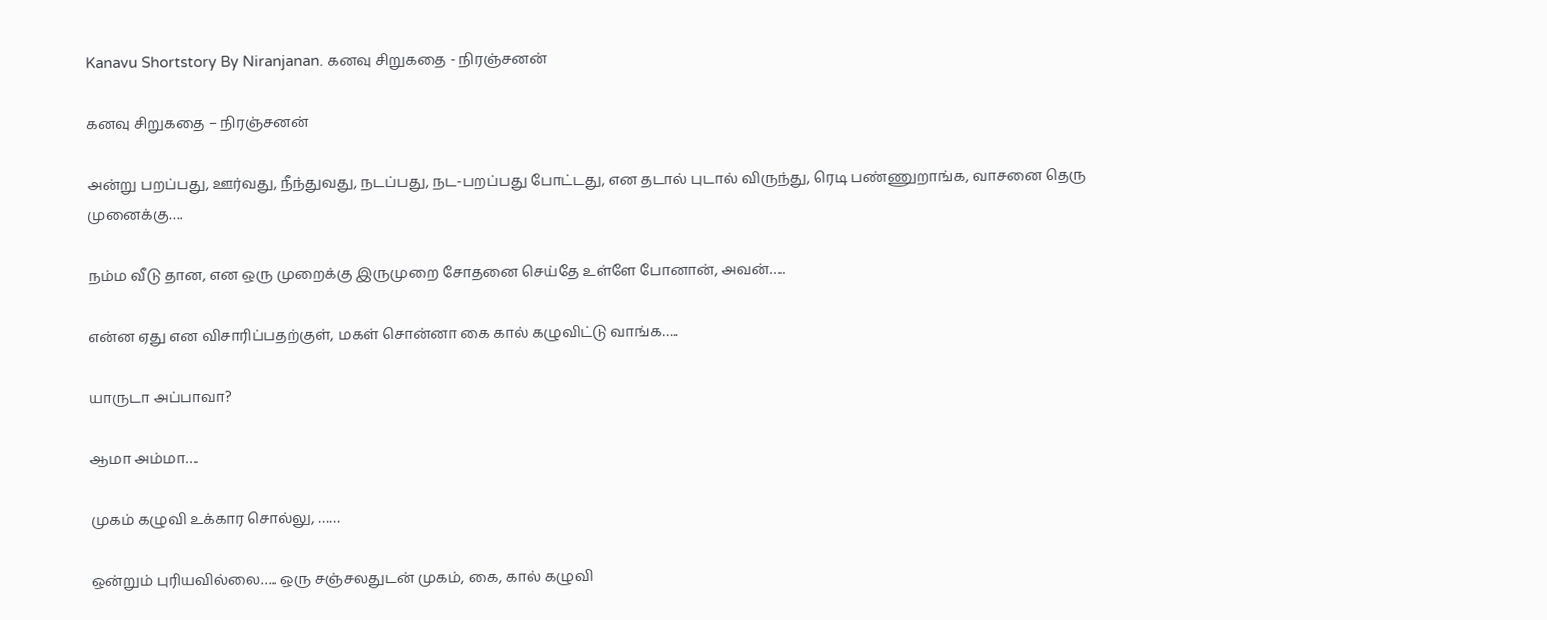Kanavu Shortstory By Niranjanan. கனவு சிறுகதை - நிரஞ்சனன்

கனவு சிறுகதை – நிரஞ்சனன்

அன்று பறப்பது, ஊர்வது, நீந்துவது, நடப்பது, நட-பறப்பது போட்டது, என தடால் புடால் விருந்து, ரெடி பண்ணுறாங்க, வாசனை தெரு முனைக்கு….

நம்ம வீடு தான, என ஒரு முறைக்கு இருமுறை சோதனை செய்தே உள்ளே போனான், அவன்…..

என்ன ஏது என விசாரிப்பதற்குள், மகள் சொன்னா கை கால் கழுவிட்டு வாங்க…..

யாருடா அப்பாவா?

ஆமா அம்மா….

முகம் கழுவி உக்கார சொல்லு, ……

ஒன்றும் புரியவில்லை….. ஒரு சஞ்சலதுடன் முகம், கை, கால் கழுவி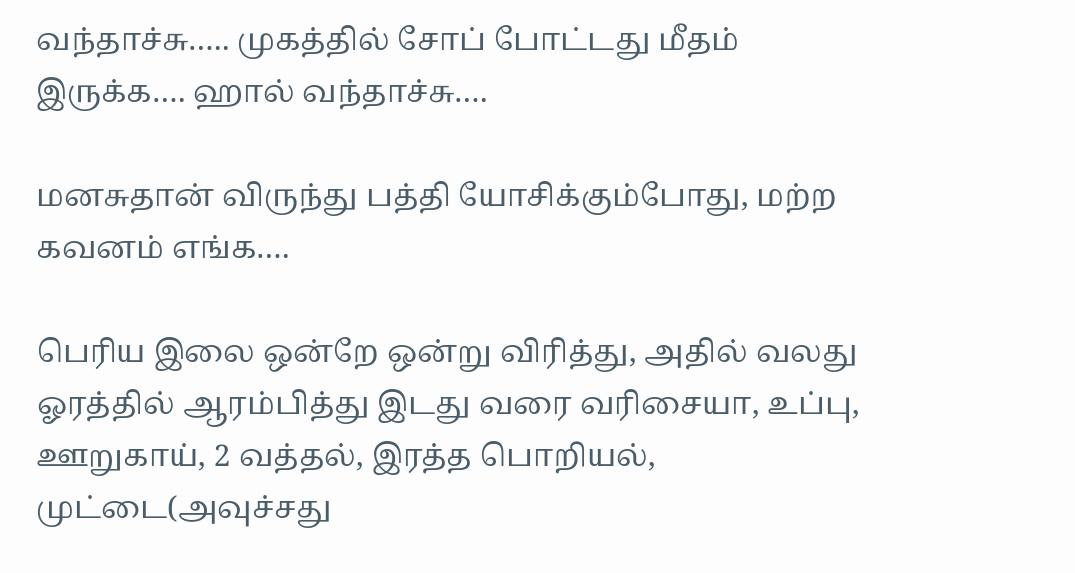வந்தாச்சு….. முகத்தில் சோப் போட்டது மீதம் இருக்க…. ஹால் வந்தாச்சு….

மனசுதான் விருந்து பத்தி யோசிக்கும்போது, மற்ற கவனம் எங்க….

பெரிய இலை ஒன்றே ஒன்று விரித்து, அதில் வலது ஓரத்தில் ஆரம்பித்து இடது வரை வரிசையா, உப்பு, ஊறுகாய், 2 வத்தல், இரத்த பொறியல், முட்டை(அவுச்சது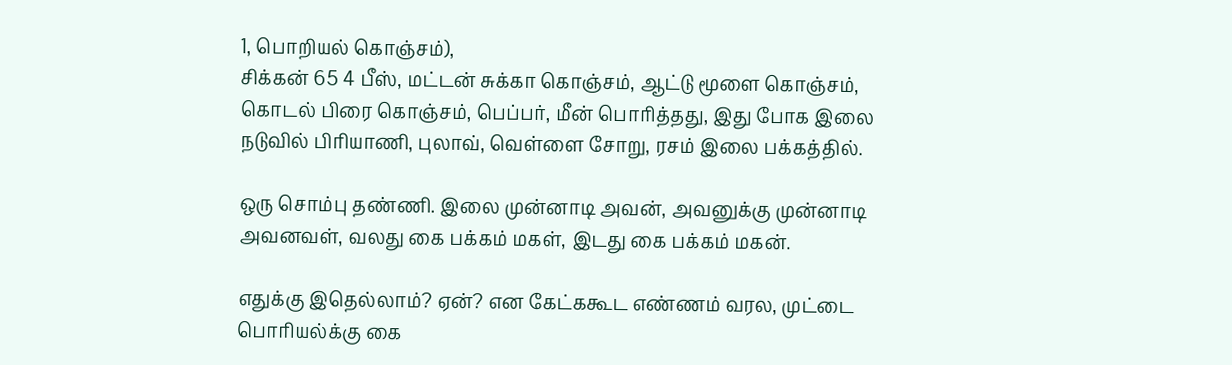1, பொறியல் கொஞ்சம்),
சிக்கன் 65 4 பீஸ், மட்டன் சுக்கா கொஞ்சம், ஆட்டு மூளை கொஞ்சம், கொடல் பிரை கொஞ்சம், பெப்பர், மீன் பொரித்தது, இது போக இலை நடுவில் பிரியாணி, புலாவ், வெள்ளை சோறு, ரசம் இலை பக்கத்தில்.

ஒரு சொம்பு தண்ணி. இலை முன்னாடி அவன், அவனுக்கு முன்னாடி அவனவள், வலது கை பக்கம் மகள், இடது கை பக்கம் மகன்.

எதுக்கு இதெல்லாம்? ஏன்? என கேட்ககூட எண்ணம் வரல, முட்டை பொரியல்க்கு கை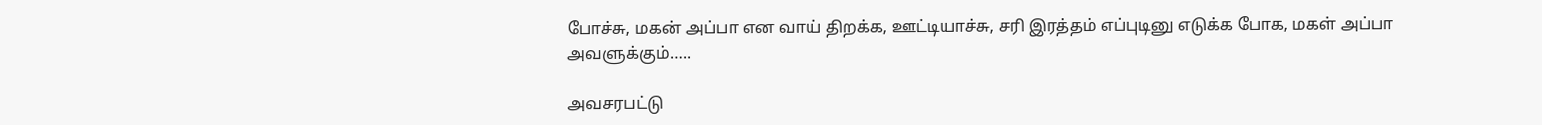போச்சு, மகன் அப்பா என வாய் திறக்க, ஊட்டியாச்சு, சரி இரத்தம் எப்புடினு எடுக்க போக, மகள் அப்பா அவளுக்கும்…..

அவசரபட்டு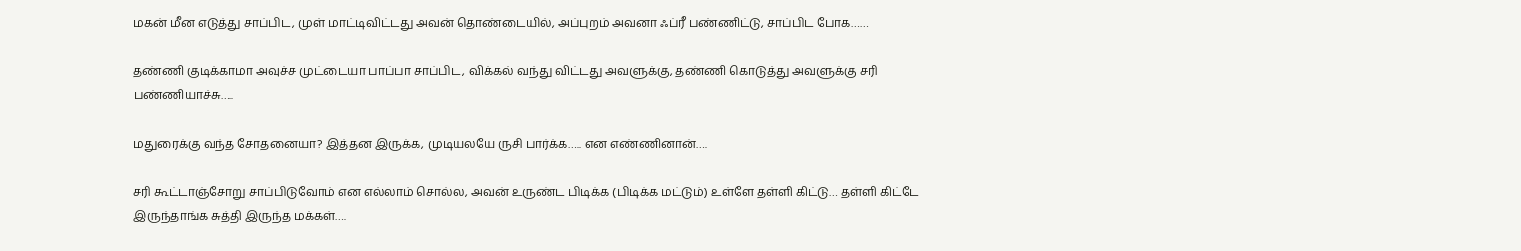மகன் மீன எடுத்து சாப்பிட, முள் மாட்டிவிட்டது அவன் தொண்டையில், அப்புறம் அவனா ஃப்ரீ பண்ணிட்டு, சாப்பிட போக……

தண்ணி குடிக்காமா அவுச்ச முட்டையா பாப்பா சாப்பிட, விக்கல் வந்து விட்டது அவளுக்கு, தண்ணி கொடுத்து அவளுக்கு சரி பண்ணியாச்சு…..

மதுரைக்கு வந்த சோதனையா? இத்தன இருக்க, முடியலயே ருசி பார்க்க….. என எண்ணினான்….

சரி கூட்டாஞ்சோறு சாப்பிடுவோம் என எல்லாம் சொல்ல, அவன் உருண்ட பிடிக்க (பிடிக்க மட்டும்) உள்ளே தள்ளி கிட்டு… தள்ளி கிட்டே இருந்தாங்க சுத்தி இருந்த மக்கள்….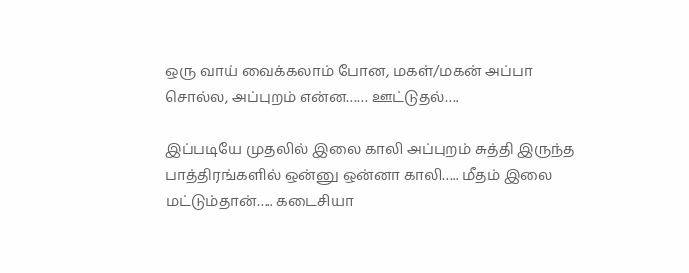ஒரு வாய் வைக்கலாம் போன, மகள்/மகன் அப்பா சொல்ல, அப்புறம் என்ன…… ஊட்டுதல்….

இப்படியே முதலில் இலை காலி அப்புறம் சுத்தி இருந்த பாத்திரங்களில் ஒன்னு ஒன்னா காலி….. மீதம் இலை மட்டும்தான்….. கடைசியா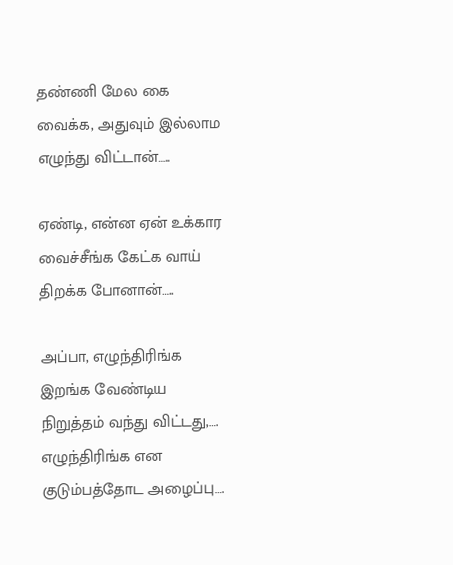தண்ணி மேல கை வைக்க, அதுவும் இல்லாம எழுந்து விட்டான்…..

ஏண்டி, என்ன ஏன் உக்கார வைச்சீங்க கேட்க வாய் திறக்க போனான்…..

அப்பா, எழுந்திரிங்க இறங்க வேண்டிய நிறுத்தம் வந்து விட்டது,…. எழுந்திரிங்க என குடும்பத்தோட அழைப்பு….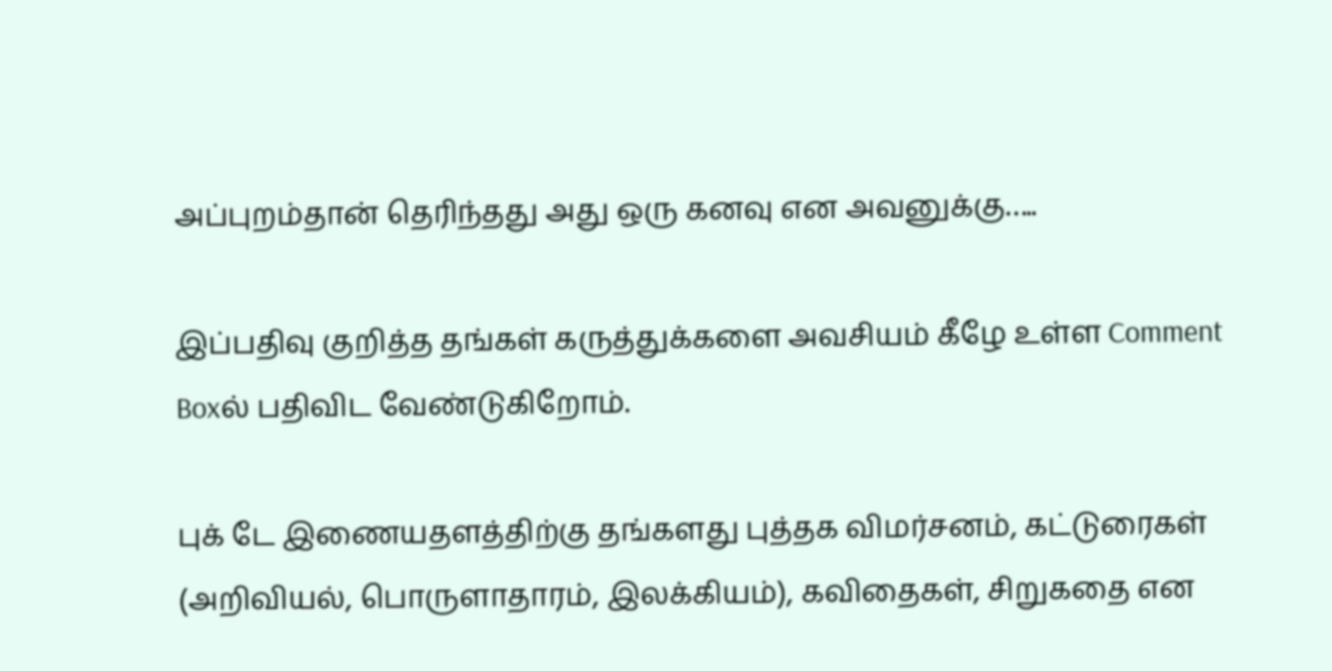அப்புறம்தான் தெரிந்தது அது ஒரு கனவு என அவனுக்கு…..

இப்பதிவு குறித்த தங்கள் கருத்துக்களை அவசியம் கீழே உள்ள Comment Boxல் பதிவிட வேண்டுகிறோம்.

புக் டே இணையதளத்திற்கு தங்களது புத்தக விமர்சனம், கட்டுரைகள் (அறிவியல், பொருளாதாரம், இலக்கியம்), கவிதைகள், சிறுகதை என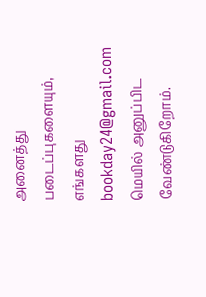அனைத்து  படைப்புகளையும், எங்களது bookday24@gmail.com மெயில் அனுப்பிட வேண்டுகிறோம்.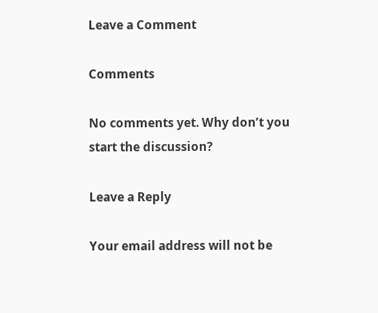Leave a Comment

Comments

No comments yet. Why don’t you start the discussion?

Leave a Reply

Your email address will not be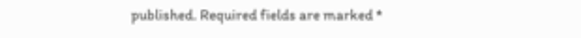published. Required fields are marked *